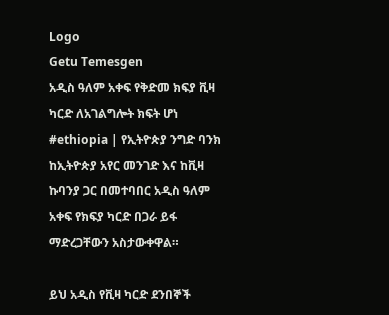Logo
Getu Temesgen
አዲስ ዓለም አቀፍ የቅድመ ክፍያ ቪዛ ካርድ ለአገልግሎት ክፍት ሆነ
#ethiopia | የኢትዮጵያ ንግድ ባንክ ከኢትዮጵያ አየር መንገድ እና ከቪዛ ኩባንያ ጋር በመተባበር አዲስ ዓለም አቀፍ የክፍያ ካርድ በጋራ ይፋ ማድረጋቸውን አስታውቀዋል።

ይህ አዲስ የቪዛ ካርድ ደንበኞች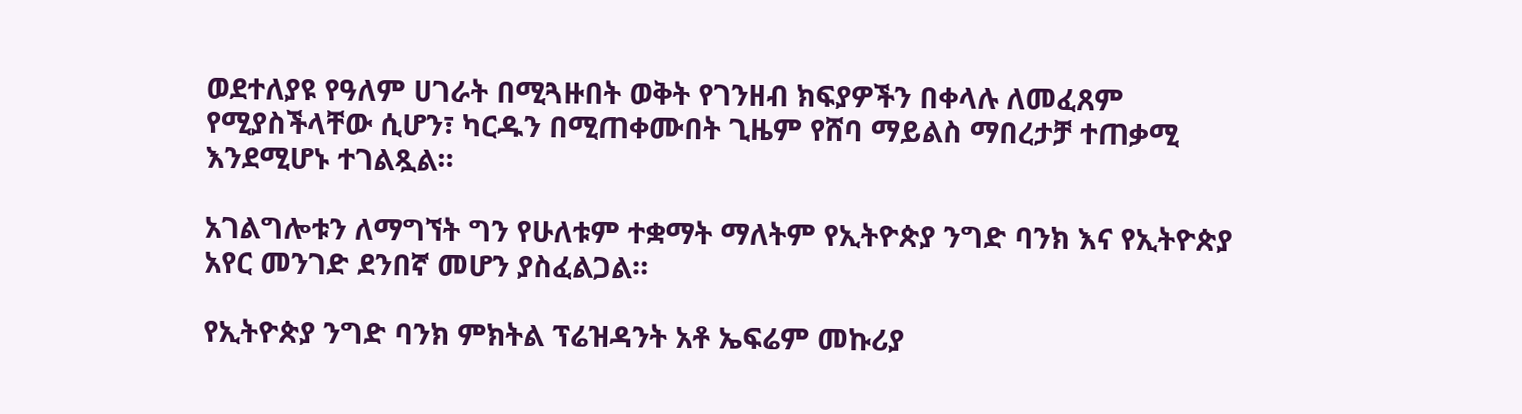ወደተለያዩ የዓለም ሀገራት በሚጓዙበት ወቅት የገንዘብ ክፍያዎችን በቀላሉ ለመፈጸም የሚያስችላቸው ሲሆን፣ ካርዱን በሚጠቀሙበት ጊዜም የሸባ ማይልስ ማበረታቻ ተጠቃሚ እንደሚሆኑ ተገልጿል።

አገልግሎቱን ለማግኘት ግን የሁለቱም ተቋማት ማለትም የኢትዮጵያ ንግድ ባንክ እና የኢትዮጵያ አየር መንገድ ደንበኛ መሆን ያስፈልጋል።

የኢትዮጵያ ንግድ ባንክ ምክትል ፕሬዝዳንት አቶ ኤፍሬም መኩሪያ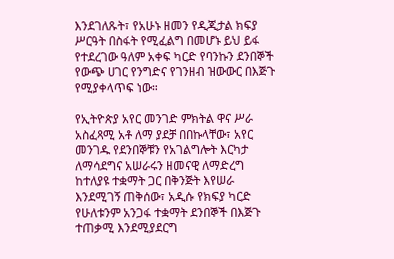እንደገለጹት፣ የአሁኑ ዘመን የዲጂታል ክፍያ ሥርዓት በስፋት የሚፈልግ በመሆኑ ይህ ይፋ የተደረገው ዓለም አቀፍ ካርድ የባንኩን ደንበኞች የውጭ ሀገር የንግድና የገንዘብ ዝውውር በእጅጉ የሚያቀላጥፍ ነው።

የኢትዮጵያ አየር መንገድ ምክትል ዋና ሥራ አስፈጻሚ አቶ ለማ ያደቻ በበኩላቸው፣ አየር መንገዱ የደንበኞቹን የአገልግሎት እርካታ ለማሳደግና አሠራሩን ዘመናዊ ለማድረግ ከተለያዩ ተቋማት ጋር በቅንጅት እየሠራ እንደሚገኝ ጠቅሰው፣ አዲሱ የክፍያ ካርድ የሁለቱንም አንጋፋ ተቋማት ደንበኞች በእጅጉ ተጠቃሚ እንደሚያደርግ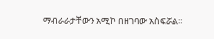ማብራራታቸውን አሚኮ በዘገባው አስፍሯል።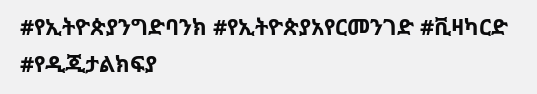#የኢትዮጵያንግድባንክ #የኢትዮጵያአየርመንገድ #ቪዛካርድ #የዲጂታልክፍያ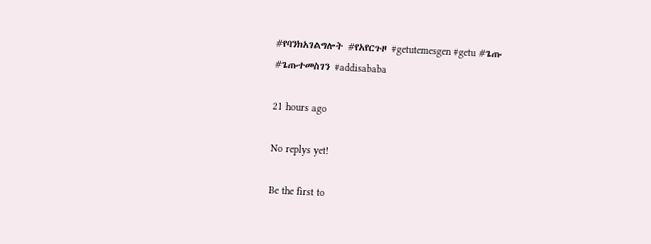#የባንክአገልግሎት #የአየርጉዞ #getutemesgen #getu #ጌጡ #ጌጡተመስገን #addisababa

21 hours ago

No replys yet!

Be the first to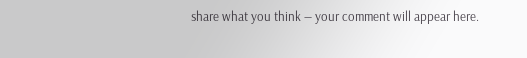share what you think — your comment will appear here.